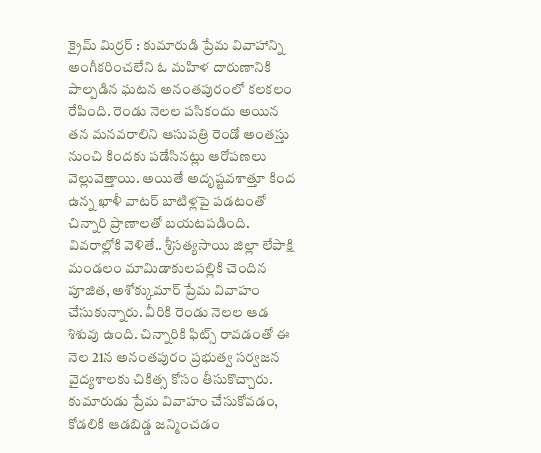క్రైమ్ మిర్రర్ : కుమారుడి ప్రేమ వివాహాన్ని అంగీకరించలేని ఓ మహిళ దారుణానికి పాల్పడిన ఘటన అనంతపురంలో కలకలం రేపింది. రెండు నెలల పసికందు అయిన తన మనవరాలిని ఆసుపత్రి రెండో అంతస్తు నుంచి కిందకు పడేసినట్లు ఆరోపణలు వెల్లువెత్తాయి. అయితే అదృష్టవశాత్తూ కింద ఉన్న ఖాళీ వాటర్ బాటిళ్లపై పడటంతో చిన్నారి ప్రాణాలతో బయటపడింది. వివరాల్లోకి వెళితే.. శ్రీసత్యసాయి జిల్లా లేపాక్షి మండలం మామిడాకులపల్లికి చెందిన పూజిత, అశోక్కుమార్ ప్రేమ వివాహం చేసుకున్నారు. వీరికి రెండు నెలల ఆడ శిశువు ఉంది. చిన్నారికి ఫిట్స్ రావడంతో ఈ నెల 21న అనంతపురం ప్రభుత్వ సర్వజన వైద్యశాలకు చికిత్స కోసం తీసుకొచ్చారు.
కుమారుడు ప్రేమ వివాహం చేసుకోవడం, కోడలికి ఆడబిడ్డ జన్మించడం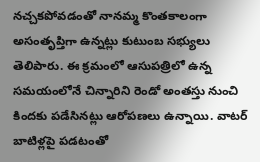నచ్చకపోవడంతో నానమ్మ కొంతకాలంగా అసంతృప్తిగా ఉన్నట్లు కుటుంబ సభ్యులు తెలిపారు. ఈ క్రమంలో ఆసుపత్రిలో ఉన్న సమయంలోనే చిన్నారిని రెండో అంతస్తు నుంచి కిందకు పడేసినట్లు ఆరోపణలు ఉన్నాయి. వాటర్ బాటిళ్లపై పడటంతో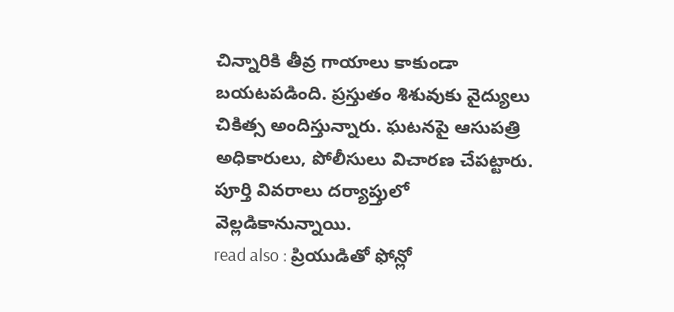చిన్నారికి తీవ్ర గాయాలు కాకుండా బయటపడింది. ప్రస్తుతం శిశువుకు వైద్యులు చికిత్స అందిస్తున్నారు. ఘటనపై ఆసుపత్రి అధికారులు, పోలీసులు విచారణ చేపట్టారు. పూర్తి వివరాలు దర్యాప్తులో వెల్లడికానున్నాయి.
read also : ప్రియుడితో ఫోన్లో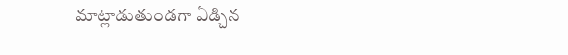మాట్లాడుతుండగా ఏడ్చిన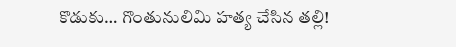కొడుకు… గొంతునులిమి హత్య చేసిన తల్లి!